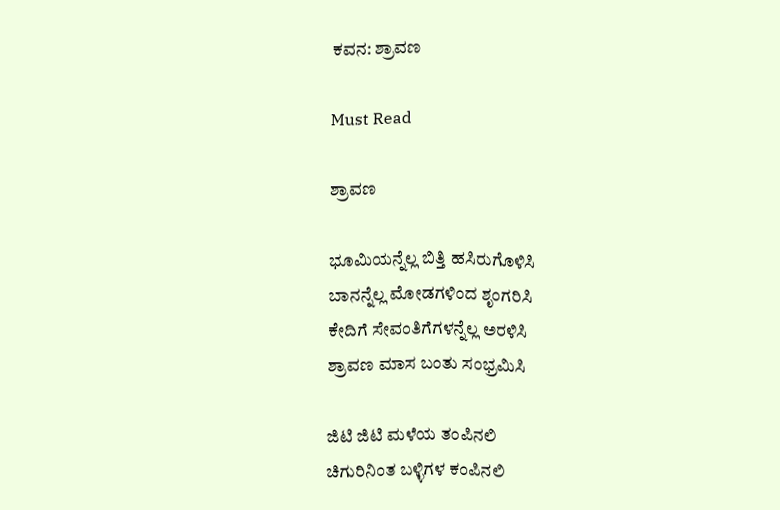ಕವನ: ಶ್ರಾವಣ

Must Read

ಶ್ರಾವಣ

ಭೂಮಿಯನ್ನೆಲ್ಲ ಬಿತ್ತಿ ಹಸಿರುಗೊಳಿಸಿ
ಬಾನನ್ನೆಲ್ಲ ಮೋಡಗಳಿಂದ ಶೃಂಗರಿಸಿ
ಕೇದಿಗೆ ಸೇವಂತಿಗೆಗಳನ್ನೆಲ್ಲ ಅರಳಿಸಿ
ಶ್ರಾವಣ ಮಾಸ ಬಂತು ಸಂಭ್ರಮಿಸಿ

ಜಿಟಿ ಜಿಟಿ ಮಳೆಯ ತಂಪಿನಲಿ
ಚಿಗುರಿನಿಂತ ಬಳ್ಳಿಗಳ ಕಂಪಿನಲಿ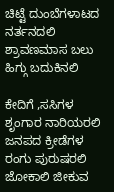ಚಿಟ್ಟೆ ದುಂಬೆಗಳಾಟದ ನರ್ತನದಲಿ
ಶ್ರಾವಣಮಾಸ ಬಲು ಹಿಗ್ಗು ಬದುಕಿನಲಿ

ಕೇದಿಗೆ ,ಸಸಿಗಳ ಶೃಂಗಾರ ನಾರಿಯರಲಿ
ಜನಪದ ಕ್ರೀಡೆಗಳ ರಂಗು ಪುರುಷರಲಿ
ಜೋಕಾಲಿ ಜೀಕುವ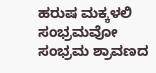ಹರುಷ ಮಕ್ಕಳಲಿ
ಸಂಭ್ರಮವೋ ಸಂಭ್ರಮ ಶ್ರಾವಣದ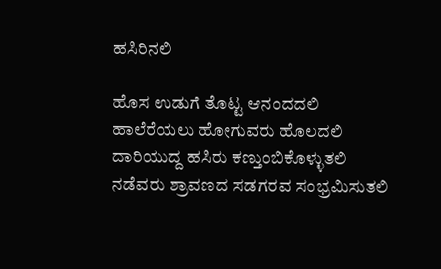ಹಸಿರಿನಲಿ

ಹೊಸ ಉಡುಗೆ ತೊಟ್ಟ ಆನಂದದಲಿ
ಹಾಲೆರೆಯಲು ಹೋಗುವರು ಹೊಲದಲಿ
ದಾರಿಯುದ್ದ ಹಸಿರು ಕಣ್ತುಂಬಿಕೊಳ್ಳುತಲಿ
ನಡೆವರು ಶ್ರಾವಣದ ಸಡಗರವ ಸಂಭ್ರಮಿಸುತಲಿ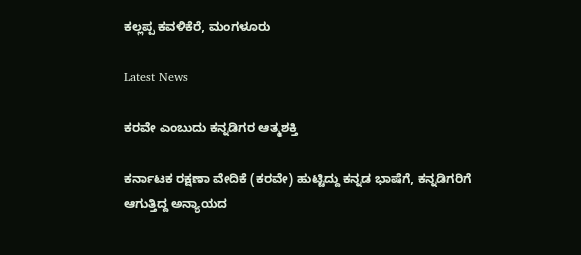ಕಲ್ಲಪ್ಪ ಕವಳಿಕೆರೆ, ಮಂಗಳೂರು

Latest News

ಕರವೇ ಎಂಬುದು ಕನ್ನಡಿಗರ ಆತ್ಮಶಕ್ತಿ

ಕರ್ನಾಟಕ ರಕ್ಷಣಾ ವೇದಿಕೆ (ಕರವೇ) ಹುಟ್ಟಿದ್ದು ಕನ್ನಡ ಭಾಷೆಗೆ, ಕನ್ನಡಿಗರಿಗೆ ಆಗುತ್ತಿದ್ದ ಅನ್ಯಾಯದ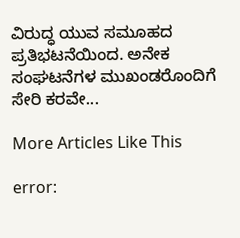ವಿರುದ್ಧ ಯುವ ಸಮೂಹದ ಪ್ರತಿಭಟನೆಯಿಂದ. ಅನೇಕ ಸಂಘಟನೆಗಳ ಮುಖಂಡರೊಂದಿಗೆ ಸೇರಿ ಕರವೇ...

More Articles Like This

error: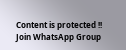Content is protected !!
Join WhatsApp Group